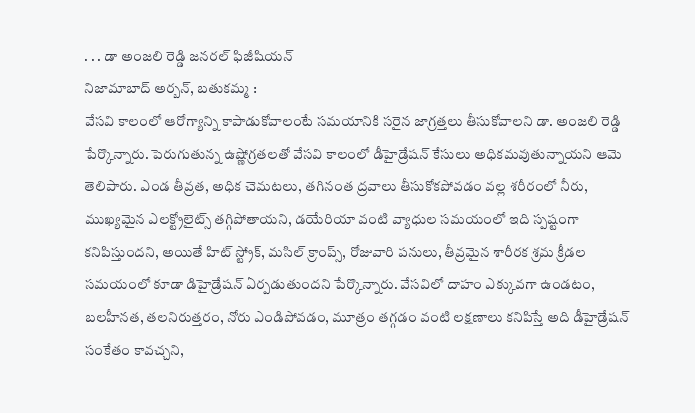. . . డా అంజలి రెడ్డి జనరల్ ఫిజీషియన్
నిజామాబాద్ అర్బన్, బతుకమ్మ :
వేసవి కాలంలో ఆరోగ్యాన్ని కాపాడుకోవాలంటే సమయానికి సరైన జాగ్రత్తలు తీసుకోవాలని డా. అంజలి రెడ్డి పేర్కొన్నారు. పెరుగుతున్న ఉష్ణోగ్రతలతో వేసవి కాలంలో డీహైడ్రేషన్ కేసులు అధికమవుతున్నాయని ఆమె తెలిపారు. ఎండ తీవ్రత, అధిక చెమటలు, తగినంత ద్రవాలు తీసుకోకపోవడం వల్ల శరీరంలో నీరు, ముఖ్యమైన ఎలక్ట్రోలైట్స్ తగ్గిపోతాయని, డయేరియా వంటి వ్యాధుల సమయంలో ఇది స్పష్టంగా కనిపిస్తుందని, అయితే హిట్ స్ట్రోక్, మసిల్ క్రాంప్స్, రోజువారి పనులు, తీవ్రమైన శారీరక శ్రమ క్రీడల సమయంలో కూడా డిహైడ్రేషన్ ఏర్పడుతుందని పేర్కొన్నారు. వేసవిలో దాహం ఎక్కువగా ఉండటం, బలహీనత, తలనిరుత్తరం, నోరు ఎండిపోవడం, మూత్రం తగ్గడం వంటి లక్షణాలు కనిపిస్తే అది డీహైడ్రేషన్ సంకేతం కావచ్చని,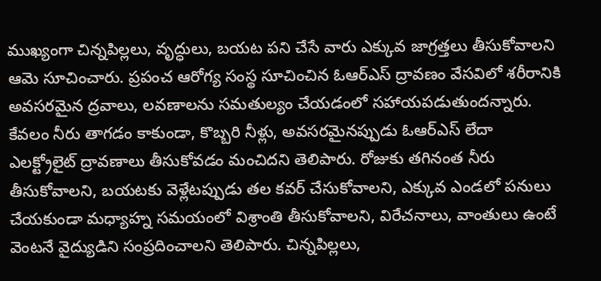ముఖ్యంగా చిన్నపిల్లలు, వృద్ధులు, బయట పని చేసే వారు ఎక్కువ జాగ్రత్తలు తీసుకోవాలని ఆమె సూచించారు. ప్రపంచ ఆరోగ్య సంస్థ సూచించిన ఓఆర్ఎస్ ద్రావణం వేసవిలో శరీరానికి అవసరమైన ద్రవాలు, లవణాలను సమతుల్యం చేయడంలో సహాయపడుతుందన్నారు. కేవలం నీరు తాగడం కాకుండా, కొబ్బరి నీళ్లు, అవసరమైనప్పుడు ఓఆర్ఎస్ లేదా ఎలక్ట్రోలైట్ ద్రావణాలు తీసుకోవడం మంచిదని తెలిపారు. రోజుకు తగినంత నీరు తీసుకోవాలని, బయటకు వెళ్లేటప్పుడు తల కవర్ చేసుకోవాలని, ఎక్కువ ఎండలో పనులు చేయకుండా మధ్యాహ్న సమయంలో విశ్రాంతి తీసుకోవాలని, విరేచనాలు, వాంతులు ఉంటే వెంటనే వైద్యుడిని సంప్రదించాలని తెలిపారు. చిన్నపిల్లలు,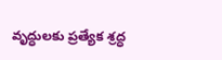వృద్ధులకు ప్రత్యేక శ్రద్ధ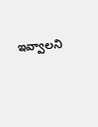ఇవ్వాలని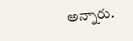అన్నారు.